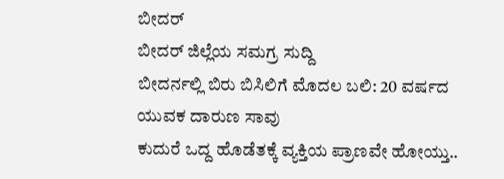ಬೀದರ್
ಬೀದರ್ ಜಿಲ್ಲೆಯ ಸಮಗ್ರ ಸುದ್ದಿ
ಬೀದರ್ನಲ್ಲಿ ಬಿರು ಬಿಸಿಲಿಗೆ ಮೊದಲ ಬಲಿ: 20 ವರ್ಷದ ಯುವಕ ದಾರುಣ ಸಾವು
ಕುದುರೆ ಒದ್ದ ಹೊಡೆತಕ್ಕೆ ವ್ಯಕ್ತಿಯ ಪ್ರಾಣವೇ ಹೋಯ್ತು..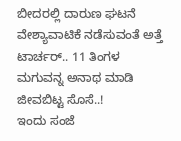ಬೀದರಲ್ಲಿ ದಾರುಣ ಘಟನೆ
ವೇಶ್ಯಾವಾಟಿಕೆ ನಡೆಸುವಂತೆ ಅತ್ತೆ ಟಾರ್ಚರ್.. 11 ತಿಂಗಳ ಮಗುವನ್ನ ಅನಾಥ ಮಾಡಿ ಜೀವಬಿಟ್ಟ ಸೊಸೆ..!
ಇಂದು ಸಂಜೆ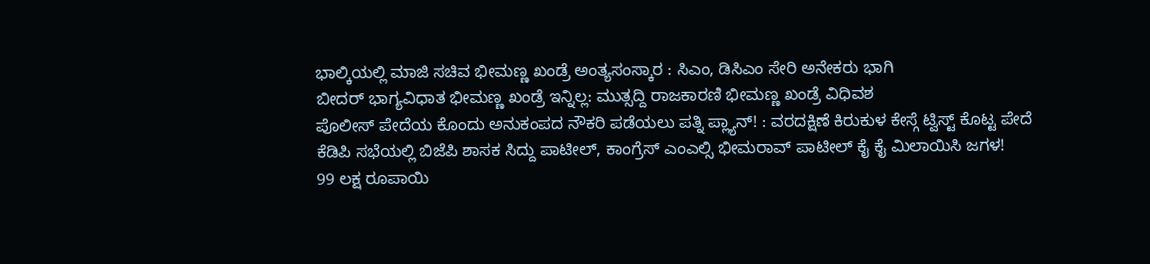ಭಾಲ್ಕಿಯಲ್ಲಿ ಮಾಜಿ ಸಚಿವ ಭೀಮಣ್ಣ ಖಂಡ್ರೆ ಅಂತ್ಯಸಂಸ್ಕಾರ : ಸಿಎಂ, ಡಿಸಿಎಂ ಸೇರಿ ಅನೇಕರು ಭಾಗಿ
ಬೀದರ್ ಭಾಗ್ಯವಿಧಾತ ಭೀಮಣ್ಣ ಖಂಡ್ರೆ ಇನ್ನಿಲ್ಲ: ಮುತ್ಸದ್ದಿ ರಾಜಕಾರಣಿ ಭೀಮಣ್ಣ ಖಂಡ್ರೆ ವಿಧಿವಶ
ಪೊಲೀಸ್ ಪೇದೆಯ ಕೊಂದು ಅನುಕಂಪದ ನೌಕರಿ ಪಡೆಯಲು ಪತ್ನಿ ಪ್ಲ್ಯಾನ್! : ವರದಕ್ಷಿಣೆ ಕಿರುಕುಳ ಕೇಸ್ಗೆ ಟ್ವಿಸ್ಟ್ ಕೊಟ್ಟ ಪೇದೆ
ಕೆಡಿಪಿ ಸಭೆಯಲ್ಲಿ ಬಿಜೆಪಿ ಶಾಸಕ ಸಿದ್ದು ಪಾಟೀಲ್, ಕಾಂಗ್ರೆಸ್ ಎಂಎಲ್ಸಿ ಭೀಮರಾವ್ ಪಾಟೀಲ್ ಕೈ ಕೈ ಮಿಲಾಯಿಸಿ ಜಗಳ!
99 ಲಕ್ಷ ರೂಪಾಯಿ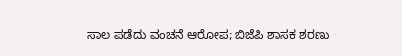ಸಾಲ ಪಡೆದು ವಂಚನೆ ಆರೋಪ; ಬಿಜೆಪಿ ಶಾಸಕ ಶರಣು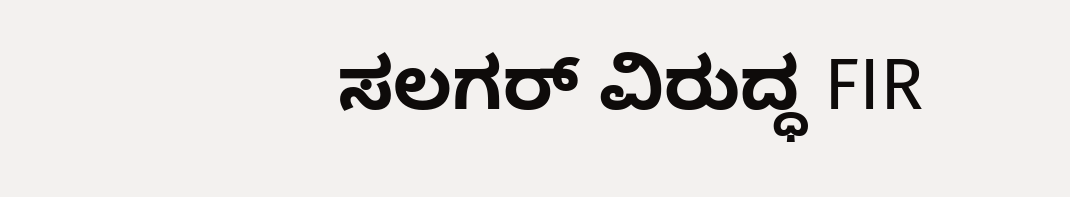ಸಲಗರ್ ವಿರುದ್ಧ FIR